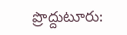ప్రొద్దుటూరు: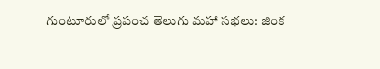గుంటూరులో ప్రపంచ తెలుగు మహా సభలు: జింక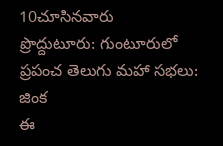10చూసినవారు
ప్రొద్దుటూరు: గుంటూరులో ప్రపంచ తెలుగు మహా సభలు: జింక
ఈ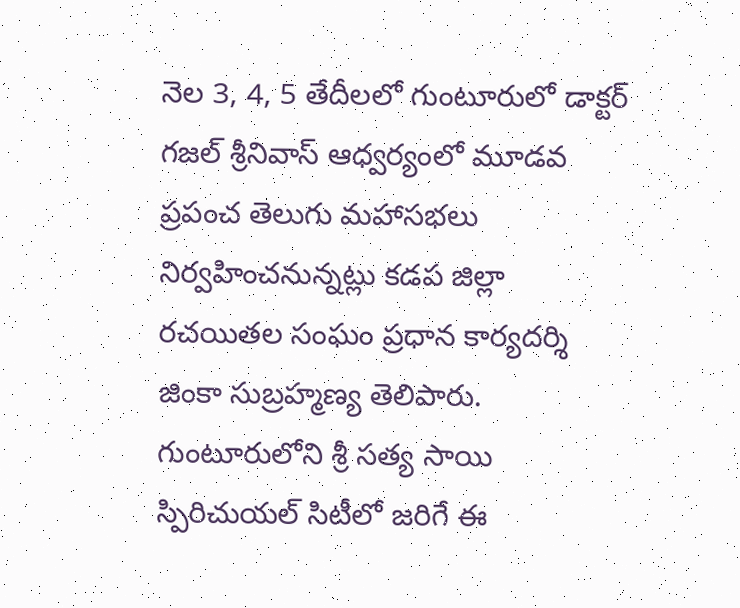నెల 3, 4, 5 తేదీలలో గుంటూరులో డాక్టర్ గజల్ శ్రీనివాస్ ఆధ్వర్యంలో మూడవ ప్రపంచ తెలుగు మహాసభలు నిర్వహించనున్నట్లు కడప జిల్లా రచయితల సంఘం ప్రధాన కార్యదర్శి జింకా సుబ్రహ్మణ్య తెలిపారు. గుంటూరులోని శ్రీ సత్య సాయి స్పిరిచుయల్ సిటీలో జరిగే ఈ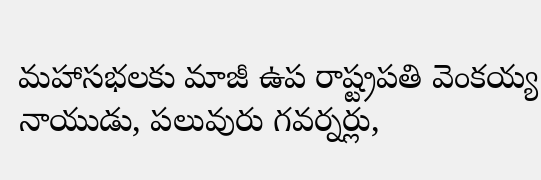మహాసభలకు మాజీ ఉప రాష్ట్రపతి వెంకయ్య నాయుడు, పలువురు గవర్నర్లు,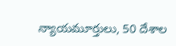న్యాయమూర్తులు, 50 దేశాల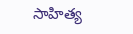సాహిత్య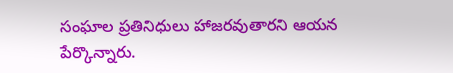సంఘాల ప్రతినిధులు హాజరవుతారని ఆయన పేర్కొన్నారు.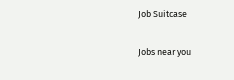Job Suitcase

Jobs near you